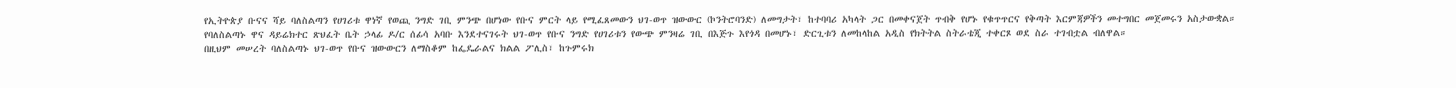የኢትዮጵያ ቡናና ሻይ ባለስልጣን የሀገሪቱ ዋነኛ የወጪ ንግድ ገቢ ምንጭ በሆነው የቡና ምርት ላይ የሚፈጸመውን ህገ-ወጥ ዝውውር (ኮንትሮባንድ) ለመግታት፣ ከተባባሪ አካላት ጋር በመቀናጀት ጥብቅ የሆኑ የቁጥጥርና የቅጣት እርምጃዎችን መተግበር መጀመሩን አስታውቋል።
የባለስልጣኑ ዋና ዳይሬክተር ጽህፈት ቤት ኃላፊ ዶ/ር ሰፊሳ አባቡ እንደተናገሩት ህገ-ወጥ የቡና ንግድ የሀገሪቱን የውጭ ምንዛሬ ገቢ በእጅጉ እየጎዳ በመሆኑ፣ ድርጊቱን ለመከላከል አዲስ የክትትል ስትራቴጂ ተቀርጾ ወደ ስራ ተገብቷል ብለዋል።
በዚህም መሠረት ባለስልጣኑ ህገ-ወጥ የቡና ዝውውርን ለማስቆም ከፌዴራልና ክልል ፖሊስ፣ ከጉምሩክ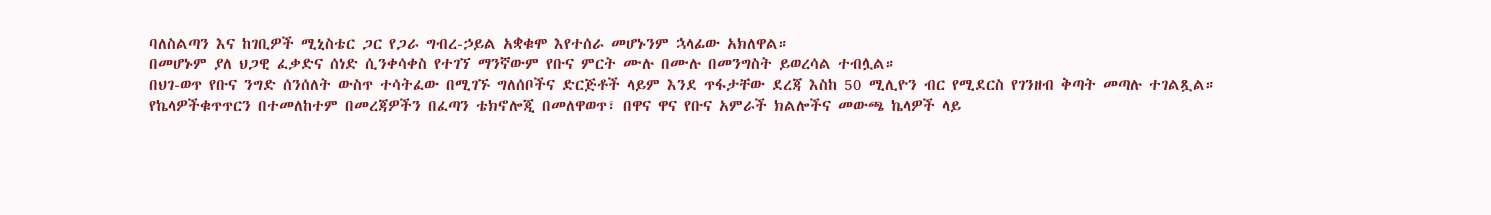ባለስልጣን እና ከገቢዎች ሚኒስቴር ጋር የጋራ ግብረ-ኃይል አቋቁሞ እየተሰራ መሆኑንም ኋላፊው አክለዋል።
በመሆኑም ያለ ህጋዊ ፈቃድና ሰነድ ሲንቀሳቀስ የተገኘ ማንኛውም የቡና ምርት ሙሉ በሙሉ በመንግስት ይወረሳል ተብሏል።
በህገ-ወጥ የቡና ንግድ ሰንሰለት ውስጥ ተሳትፈው በሚገኙ ግለሰቦችና ድርጅቶች ላይም እንደ ጥፋታቸው ደረጃ እስከ 50 ሚሊዮን ብር የሚደርስ የገንዘብ ቅጣት መጣሉ ተገልጿል።
የኬላዎችቁጥጥርን በተመለከተም በመረጃዎችን በፈጣን ቴክኖሎጂ በመለዋወጥ፣ በዋና ዋና የቡና አምራች ክልሎችና መውጫ ኬላዎች ላይ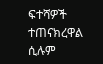ፍተሻዎች ተጠናክረዋል ሲሉም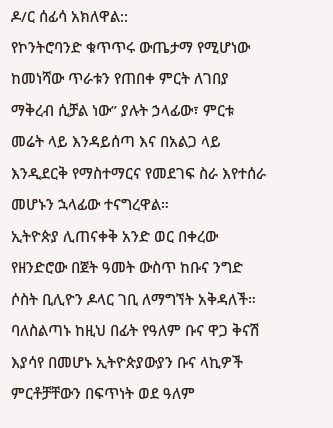ዶ/ር ሰፊሳ አክለዋል::
የኮንትሮባንድ ቁጥጥሩ ውጤታማ የሚሆነው ከመነሻው ጥራቱን የጠበቀ ምርት ለገበያ ማቅረብ ሲቻል ነው” ያሉት ኃላፊው፣ ምርቱ መሬት ላይ እንዳይሰጣ እና በአልጋ ላይ እንዲደርቅ የማስተማርና የመደገፍ ስራ እየተሰራ መሆኑን ኋላፊው ተናግረዋል።
ኢትዮጵያ ሊጠናቀቅ አንድ ወር በቀረው የዘንድሮው በጀት ዓመት ውስጥ ከቡና ንግድ ሶስት ቢሊዮን ዶላር ገቢ ለማግኘት አቅዳለች።
ባለስልጣኑ ከዚህ በፊት የዓለም ቡና ዋጋ ቅናሽ እያሳየ በመሆኑ ኢትዮጵያውያን ቡና ላኪዎች ምርቶቻቸውን በፍጥነት ወደ ዓለም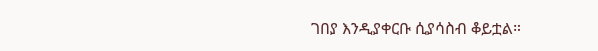ገበያ እንዲያቀርቡ ሲያሳስብ ቆይቷል።